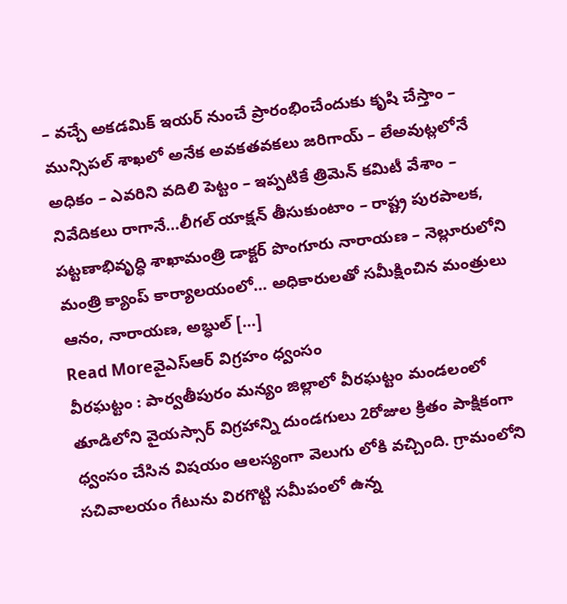– వచ్చే అకడమిక్ ఇయర్ నుంచే ప్రారంభించేందుకు కృషి చేస్తాం – మున్సిపల్ శాఖలో అనేక అవకతవకలు జరిగాయ్ – లేఅవుట్లలోనే అధికం – ఎవరిని వదిలి పెట్టం – ఇప్పటికే త్రిమెన్ కమిటీ వేశాం – నివేదికలు రాగానే…లీగల్ యాక్షన్ తీసుకుంటాం – రాష్ట్ర పురపాలక, పట్టణాభివృద్ధి శాఖామంత్రి డాక్టర్ పొంగూరు నారాయణ – నెల్లూరులోని మంత్రి క్యాంప్ కార్యాలయంలో… అధికారులతో సమీక్షించిన మంత్రులు ఆనం, నారాయణ, అబ్ధుల్ […]
Read Moreవైఎస్ఆర్ విగ్రహం ధ్వంసం
వీరఘట్టం : పార్వతీపురం మన్యం జిల్లాలో వీరఘట్టం మండలంలో తూడిలోని వైయస్సార్ విగ్రహాన్ని దుండగులు 2రోజుల క్రితం పాక్షికంగా ధ్వంసం చేసిన విషయం ఆలస్యంగా వెలుగు లోకి వచ్చింది. గ్రామంలోని సచివాలయం గేటును విరగొట్టి సమీపంలో ఉన్న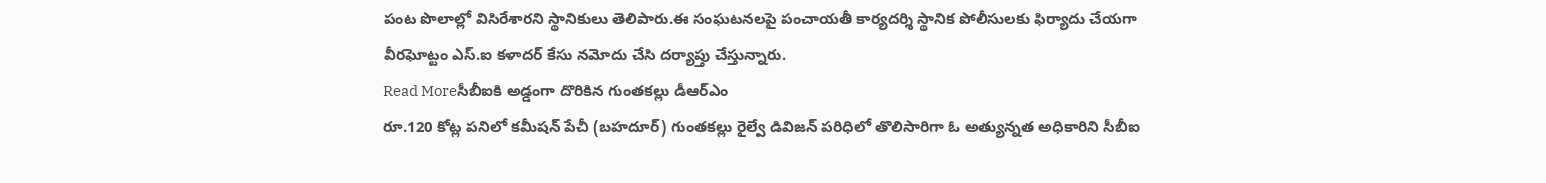పంట పొలాల్లో విసిరేశారని స్థానికులు తెలిపారు.ఈ సంఘటనలపై పంచాయతీ కార్యదర్శి స్థానిక పోలీసులకు ఫిర్యాదు చేయగా వీరఘోట్టం ఎస్.ఐ కళాదర్ కేసు నమోదు చేసి దర్యాప్తు చేస్తున్నారు.
Read Moreసీబీఐకి అడ్డంగా దొరికిన గుంతకల్లు డీఆర్ఎం
రూ.120 కోట్ల పనిలో కమీషన్ పేచీ (బహదూర్) గుంతకల్లు రైల్వే డివిజన్ పరిధిలో తొలిసారిగా ఓ అత్యున్నత అధికారిని సీబీఐ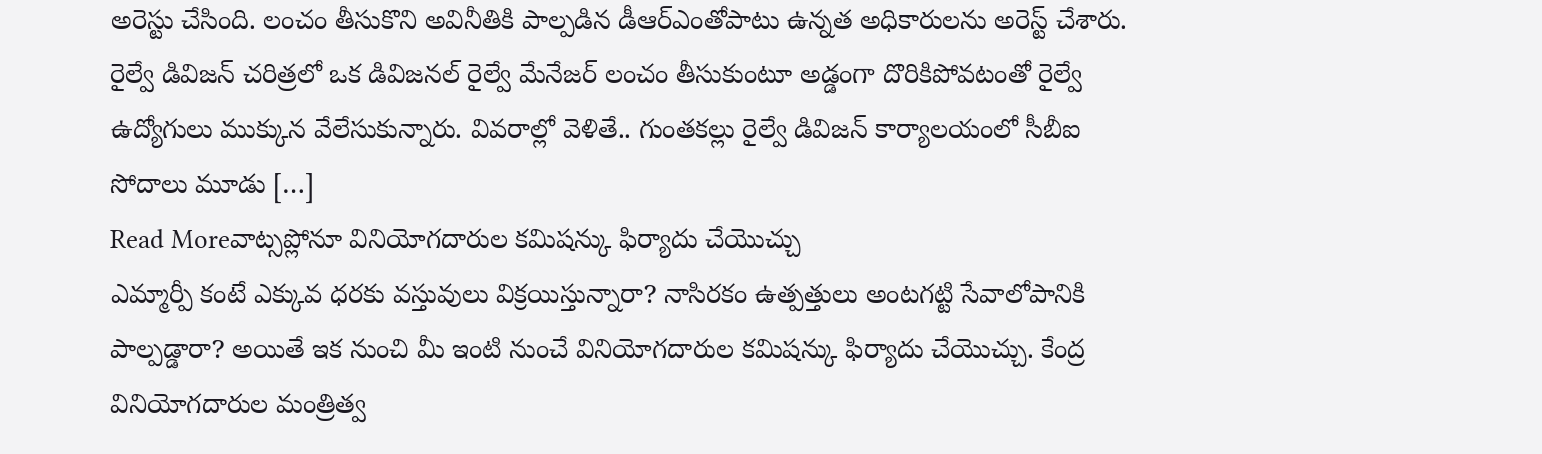అరెస్టు చేసింది. లంచం తీసుకొని అవినీతికి పాల్పడిన డీఆర్ఎంతోపాటు ఉన్నత అధికారులను అరెస్ట్ చేశారు. రైల్వే డివిజన్ చరిత్రలో ఒక డివిజనల్ రైల్వే మేనేజర్ లంచం తీసుకుంటూ అడ్డంగా దొరికిపోవటంతో రైల్వే ఉద్యోగులు ముక్కున వేలేసుకున్నారు. వివరాల్లో వెళితే.. గుంతకల్లు రైల్వే డివిజన్ కార్యాలయంలో సీబీఐ సోదాలు మూడు […]
Read Moreవాట్సప్లోనూ వినియోగదారుల కమిషన్కు ఫిర్యాదు చేయొచ్చు
ఎమ్మార్పీ కంటే ఎక్కువ ధరకు వస్తువులు విక్రయిస్తున్నారా? నాసిరకం ఉత్పత్తులు అంటగట్టి సేవాలోపానికి పాల్పడ్డారా? అయితే ఇక నుంచి మీ ఇంటి నుంచే వినియోగదారుల కమిషన్కు ఫిర్యాదు చేయొచ్చు. కేంద్ర వినియోగదారుల మంత్రిత్వ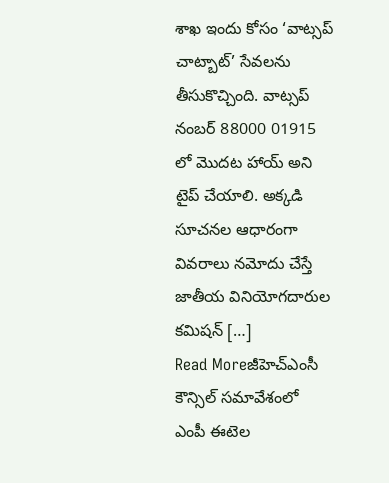శాఖ ఇందు కోసం ‘వాట్సప్ చాట్బాట్’ సేవలను తీసుకొచ్చింది. వాట్సప్ నంబర్ 88000 01915 లో మొదట హాయ్ అని టైప్ చేయాలి. అక్కడి సూచనల ఆధారంగా వివరాలు నమోదు చేస్తే జాతీయ వినియోగదారుల కమిషన్ […]
Read Moreజీహెచ్ఎంసీ కౌన్సిల్ సమావేశంలో ఎంపీ ఈటెల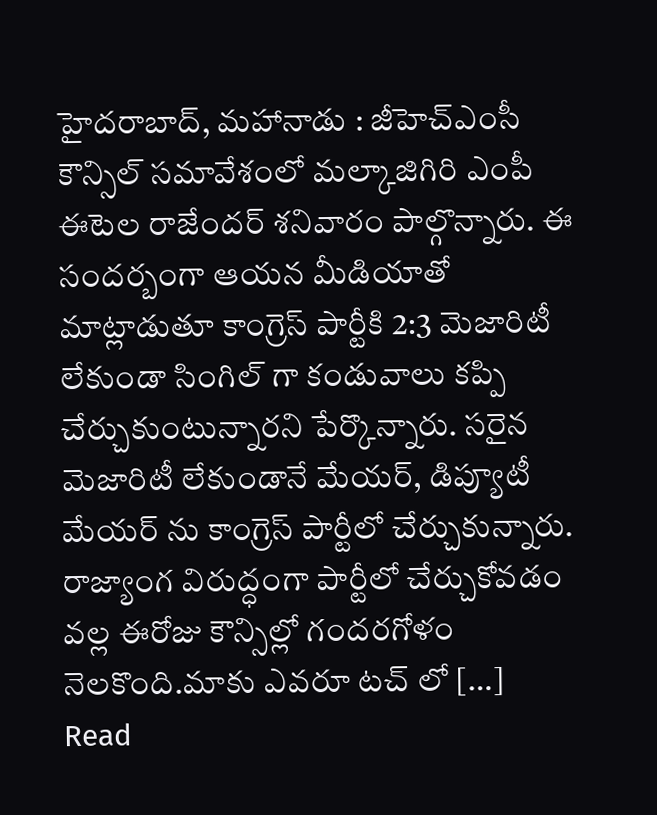హైదరాబాద్, మహానాడు : జీహెచ్ఎంసీ కౌన్సిల్ సమావేశంలో మల్కాజిగిరి ఎంపీ ఈటెల రాజేందర్ శనివారం పాల్గొన్నారు. ఈ సందర్బంగా ఆయన మీడియాతో మాట్లాడుతూ కాంగ్రెస్ పార్టీకి 2:3 మెజారిటీ లేకుండా సింగిల్ గా కండువాలు కప్పి చేర్చుకుంటున్నారని పేర్కొన్నారు. సరైన మెజారిటీ లేకుండానే మేయర్, డిప్యూటీ మేయర్ ను కాంగ్రెస్ పార్టీలో చేర్చుకున్నారు. రాజ్యాంగ విరుద్ధంగా పార్టీలో చేర్చుకోవడం వల్ల ఈరోజు కౌన్సిల్లో గందరగోళం నెలకొంది.మాకు ఎవరూ టచ్ లో […]
Read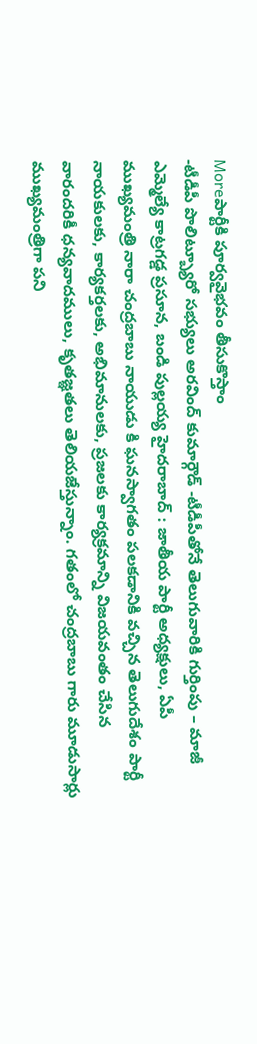Moreపార్టీకి పూర్వవైభవం తీసుకొస్తాం
-టీడీపీ పొలిట్బ్యూరో సభ్యులు అరవింద్ కుమార్గౌడ్ -టీడీపీతోనే తెలుగువారికి గుర్తింపు – మాజీ ఎమ్మెల్యే కాట్రగడ్డ ప్రసూన, బండి పుల్లయ్య హైదరాబాద్ : జాతీయ పార్టీ అధ్యక్షులు, ఏపీ ముఖ్యమంత్రి నారా చంద్రబాబు నాయుడు కి ఘనస్వాగతం పలకడానికి వచ్చిన తెలుగుదేశం పార్టీ నాయకులకు, కార్యకర్తలకు, అభిమానులకు, ప్రజలకు కార్యక్రమాన్ని విజయవంతం చేసిన వారందరికీ ధన్యవాదములు, కృతజ్ఞతలు తెలియజేస్తున్నాం. గతంలో చంద్రబాబు గారు మూడుసార్లు ముఖ్యమంత్రిగా పని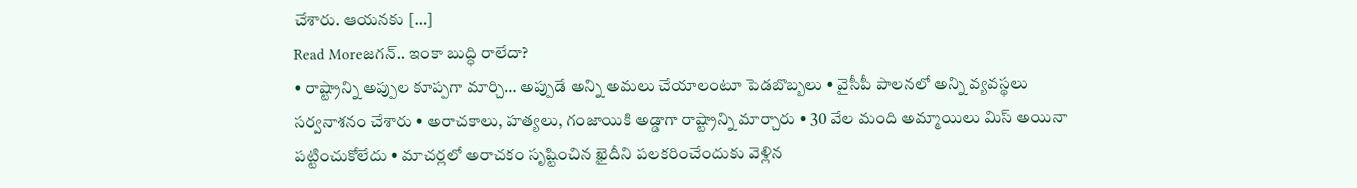చేశారు. ఆయనకు […]
Read Moreజగన్.. ఇంకా బుద్ధి రాలేదా?
• రాష్ట్రాన్ని అప్పుల కూప్పగా మార్చి… అప్పుడే అన్ని అమలు చేయాలంటూ పెడబొబ్బలు • వైసీపీ పాలనలో అన్ని వ్యవస్థలు సర్వనాశనం చేశారు • అరాచకాలు, హత్యలు, గంజాయికి అడ్డాగా రాష్ట్రాన్ని మార్చారు • 30 వేల మంది అమ్మాయిలు మిస్ అయినా పట్టించుకోలేదు • మాచర్లలో అరాచకం సృష్టించిన ఖైదీని పలకరించేందుకు వెళ్లిన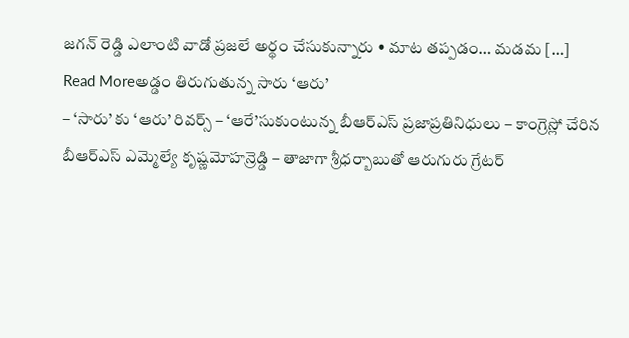జగన్ రెడ్డి ఎలాంటి వాడో ప్రజలే అర్థం చేసుకున్నారు • మాట తప్పడం… మడమ […]
Read Moreఅడ్డం తిరుగుతున్న సారు ‘ఆరు’
– ‘సారు’ కు ‘ఆరు’ రివర్స్ – ‘ఆరే’సుకుంటున్న బీఆర్ఎస్ ప్రజాప్రతినిధులు – కాంగ్రెస్లో చేరిన బీఆర్ఎస్ ఎమ్మెల్యే కృష్ణమోహన్రెడ్డి – తాజాగా శ్రీధర్బాబుతో ఆరుగురు గ్రేటర్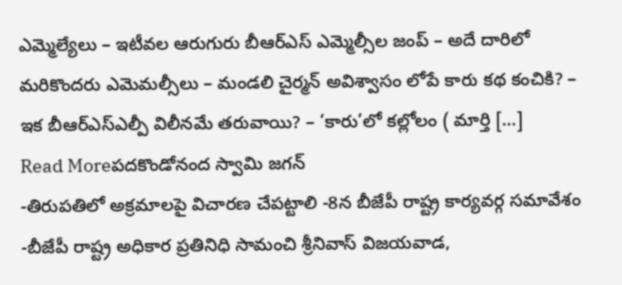ఎమ్మెల్యేలు – ఇటీవల ఆరుగురు బీఆర్ఎస్ ఎమ్మెల్సీల జంప్ – అదే దారిలో మరికొందరు ఎమెమల్సీలు – మండలి చైర్మన్ అవిశ్వాసం లోపే కారు కథ కంచికి? – ఇక బీఆర్ఎస్ఎల్పీ విలీనమే తరువాయి? – ‘కారు’లో కల్లోలం ( మార్తి […]
Read Moreపదకొండోనంద స్వామి జగన్
-తిరుపతిలో అక్రమాలపై విచారణ చేపట్టాలి -8న బీజేపీ రాష్ట్ర కార్యవర్గ సమావేశం -బీజేపీ రాష్ట్ర అధికార ప్రతినిధి సామంచి శ్రీనివాస్ విజయవాడ,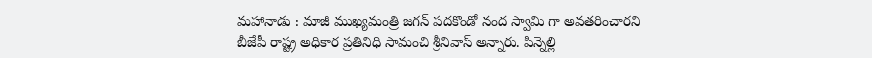మహానాడు : మాజీ ముఖ్యమంత్రి జగన్ పదకొండో నంద స్వామి గా అవతరించారని బీజేపీ రాష్ట్ర అధికార ప్రతినిధి సామంచి శ్రీనివాస్ అన్నారు. పిన్నెల్లి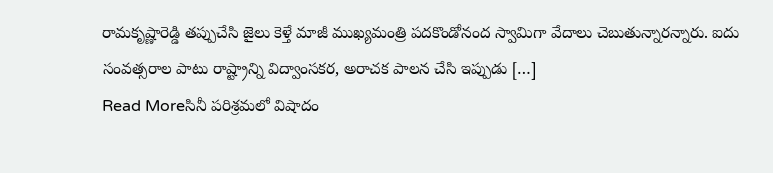రామకృష్ణారెడ్డి తప్పుచేసి జైలు కెళ్తే మాజీ ముఖ్యమంత్రి పదకొండోనంద స్వామిగా వేదాలు చెబుతున్నారన్నారు. ఐదు సంవత్సరాల పాటు రాష్ట్రాన్ని విద్వాంసకర, అరాచక పాలన చేసి ఇప్పుడు […]
Read Moreసినీ పరిశ్రమలో విషాదం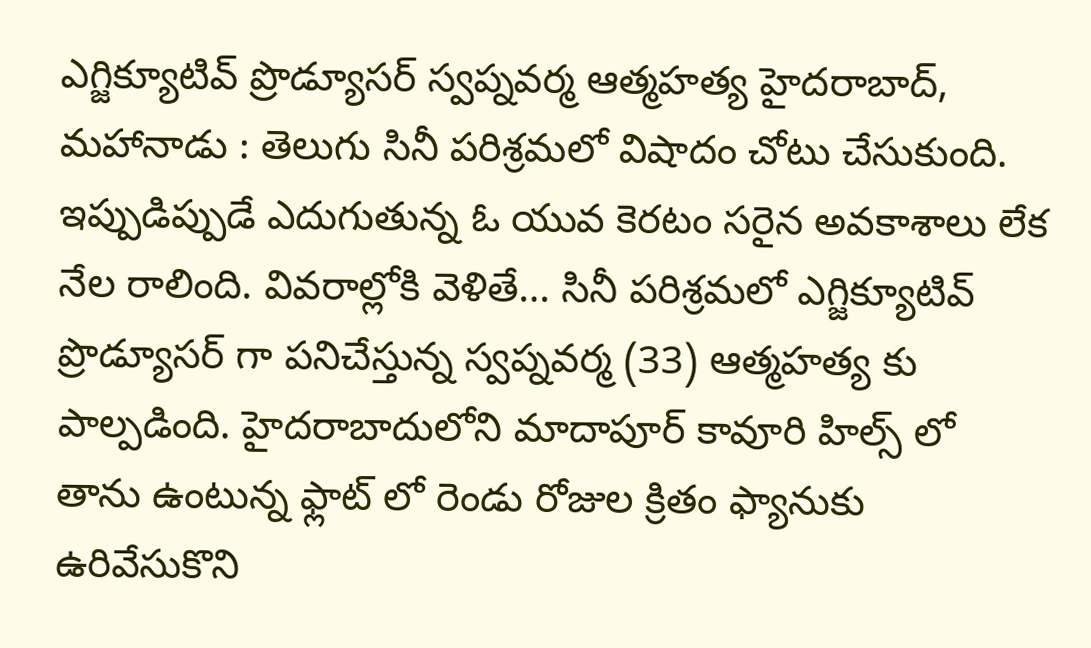ఎగ్జిక్యూటివ్ ప్రొడ్యూసర్ స్వప్నవర్మ ఆత్మహత్య హైదరాబాద్, మహానాడు : తెలుగు సినీ పరిశ్రమలో విషాదం చోటు చేసుకుంది. ఇప్పుడిప్పుడే ఎదుగుతున్న ఓ యువ కెరటం సరైన అవకాశాలు లేక నేల రాలింది. వివరాల్లోకి వెళితే… సినీ పరిశ్రమలో ఎగ్జిక్యూటివ్ ప్రొడ్యూసర్ గా పనిచేస్తున్న స్వప్నవర్మ (33) ఆత్మహత్య కు పాల్పడింది. హైదరాబాదులోని మాదాపూర్ కావూరి హిల్స్ లో తాను ఉంటున్న ఫ్లాట్ లో రెండు రోజుల క్రితం ఫ్యానుకు ఉరివేసుకొని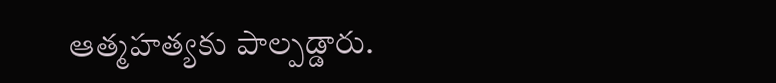ఆత్మహత్యకు పాల్పడ్డారు.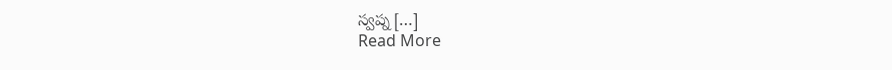స్వప్న […]
Read More